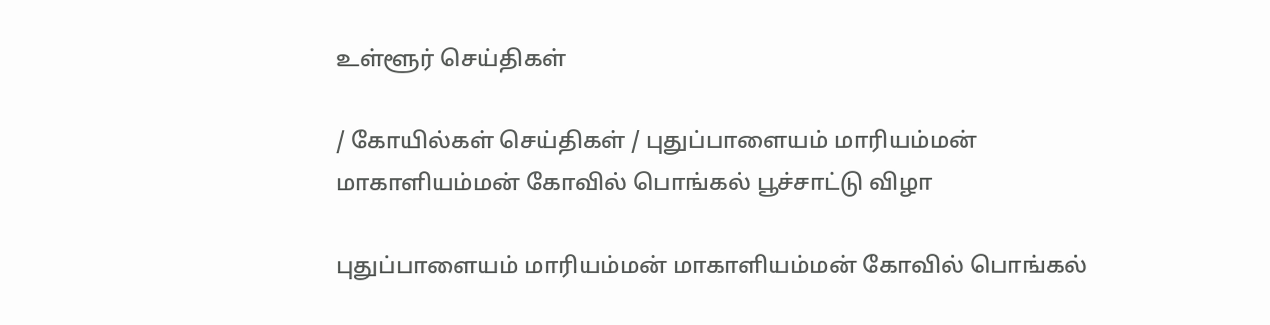உள்ளூர் செய்திகள்

/ கோயில்கள் செய்திகள் / புதுப்பாளையம் மாரியம்மன் மாகாளியம்மன் கோவில் பொங்கல் பூச்சாட்டு விழா

புதுப்பாளையம் மாரியம்மன் மாகாளியம்மன் கோவில் பொங்கல்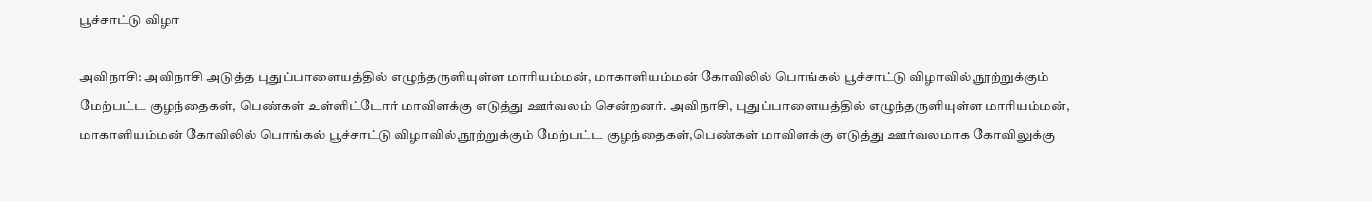பூச்சாட்டு விழா

அவிநாசி: அவிநாசி அடுத்த புதுப்பாளையத்தில் எழுந்தருளியுள்ள மாரியம்மன், மாகாளியம்மன் கோவிலில் பொங்கல் பூச்சாட்டு விழாவில்,நூற்றுக்கும் மேற்பட்ட குழந்தைகள், பெண்கள் உள்ளிட்டோர் மாவிளக்கு எடுத்து ஊர்வலம் சென்றனர். அவிநாசி, புதுப்பாளையத்தில் எழுந்தருளியுள்ள மாரியம்மன், மாகாளியம்மன் கோவிலில் பொங்கல் பூச்சாட்டு விழாவில்,நூற்றுக்கும் மேற்பட்ட குழந்தைகள்,பெண்கள் மாவிளக்கு எடுத்து ஊர்வலமாக கோவிலுக்கு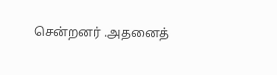சென்றனர் .அதனைத்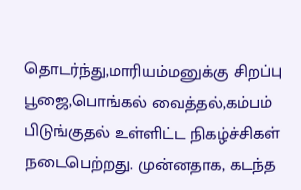தொடர்ந்து,மாரியம்மனுக்கு சிறப்பு பூஜை,பொங்கல் வைத்தல்,கம்பம் பிடுங்குதல் உள்ளிட்ட நிகழ்ச்சிகள் நடைபெற்றது. முன்னதாக, கடந்த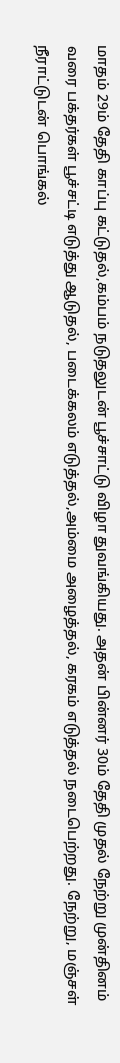மாதம் 29ம் தேதி காப்பு கட்டுதல்,கம்பம் நடுதலுடன் பூச்சாட்டு விழா துவங்கியது. அதன் பின்னர் 30ம் தேதி முதல் நேற்று முன்தினம் வரை பக்தர்கள் பூச்சட்டி எடுத்து ஆடுதல், படைக்கலம் எடுத்தல்,அம்மை அழைத்தல், கரகம் எடுத்தல் நடைபெற்றது. நேற்று, மஞ்சள் நீராட்டுடன் பொங்கல்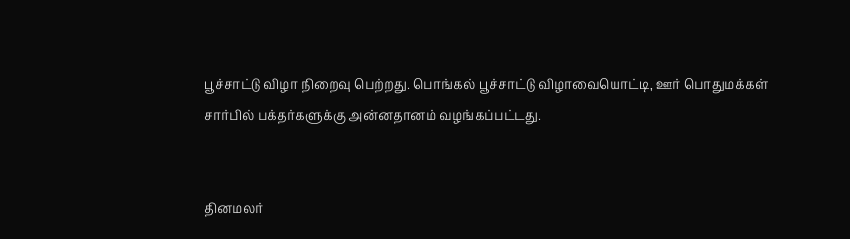பூச்சாட்டு விழா நிறைவு பெற்றது. பொங்கல் பூச்சாட்டு விழாவையொட்டி, ஊர் பொதுமக்கள் சார்பில் பக்தர்களுக்கு அன்னதானம் வழங்கப்பட்டது.


தினமலர்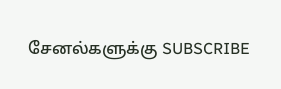சேனல்களுக்கு SUBSCRIBE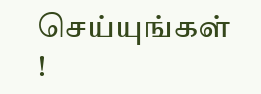செய்யுங்கள் !